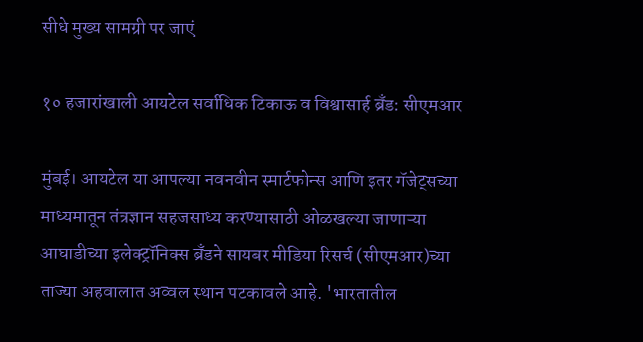सीधे मुख्य सामग्री पर जाएं

१० हजारांखाली आयटेल सर्वाधिक टिकाऊ व विश्वासार्ह ब्रँड: सीएमआर

मुंबई। आयटेल या आपल्‍या नवनवीन स्मार्टफोन्स आणि इतर गॅजेट्सच्या माध्यमातून तंत्रज्ञान सहजसाध्य करण्‍यासाठी ओळखल्या जाणाऱ्या आघाडीच्या इलेक्ट्रॉनिक्स ब्रँडने सायबर मीडिया रिसर्च (सीएमआर)च्या ताज्या अहवालात अव्वल स्थान पटकावले आहे. 'भारतातील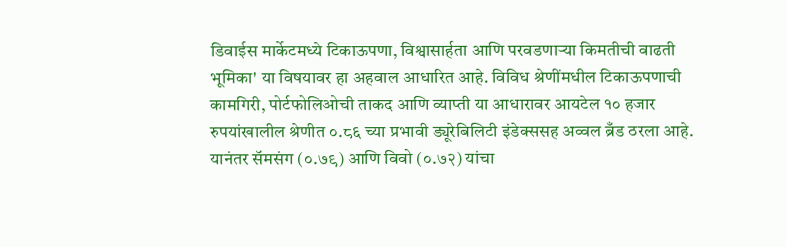डिवाईस मार्केटमध्‍ये टिकाऊपणा, विश्वासार्हता आणि परवडणाऱ्या किमतीची वाढती भूमिका' या विषयावर हा अहवाल आधारित आहे. विविध श्रेणींमधील टिकाऊपणाची कामगिरी, पोर्टफोलिओची ताकद आणि व्याप्ती या आधारावर आयटेल १० हजार रुपयांखालील श्रेणीत ०.८६ च्या प्रभावी ड्यूरेबिलिटी इंडेक्ससह अव्वल ब्रँड ठरला आहे. यानंतर सॅमसंग (०.७९) आणि विवो (०.७२) यांचा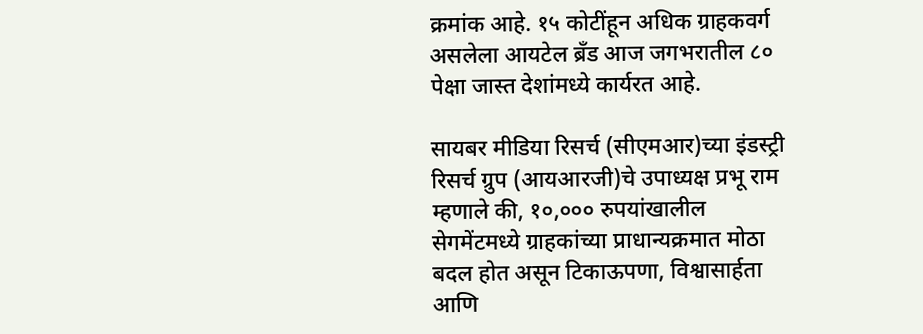क्रमांक आहे. १५ कोटींहून अधिक ग्राहकवर्ग असलेला आयटेल ब्रँड आज जगभरातील ८० पेक्षा जास्त देशांमध्ये कार्यरत आहे.

सायबर मीडिया रिसर्च (सीएमआर)च्‍या इंडस्ट्री रिसर्च ग्रुप (आयआरजी)चे उपाध्यक्ष प्रभू राम म्हणाले की, १०,००० रुपयांखालील सेगमेंटमध्ये ग्राहकांच्या प्राधान्यक्रमात मोठा बदल होत असून टिकाऊपणा, विश्वासार्हता आणि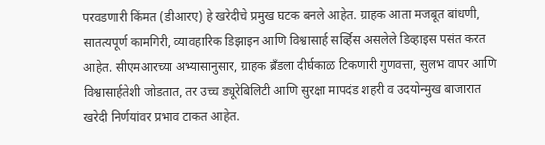परवडणारी किंमत (डीआरए) हे खरेदीचे प्रमुख घटक बनले आहेत. ग्राहक आता मजबूत बांधणी, सातत्यपूर्ण कामगिरी, व्यावहारिक डिझाइन आणि विश्वासार्ह सर्व्हिस असलेले डिव्हाइस पसंत करत आहेत. सीएमआरच्या अभ्यासानुसार, ग्राहक ब्रँडला दीर्घकाळ टिकणारी गुणवत्ता, सुलभ वापर आणि विश्वासार्हतेशी जोडतात, तर उच्च ड्यूरेबिलिटी आणि सुरक्षा मापदंड शहरी व उदयोन्मुख बाजारात खरेदी निर्णयांवर प्रभाव टाकत आहेत.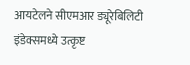आयटेलने सीएमआर ड्यूरेबिलिटी इंडेक्समध्ये उत्कृष्ट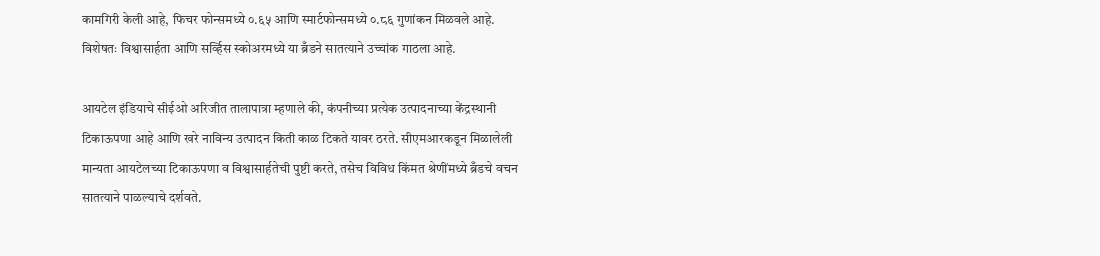कामगिरी केली आहे, फिचर फोन्समध्ये ०.६५ आणि स्मार्टफोन्समध्ये ०.८६ गुणांकन मिळवले आहे. विशेषतः विश्वासार्हता आणि सर्व्हिस स्कोअरमध्ये या ब्रँडने सातत्याने उच्‍चांक गाठला आहे.

आयटेल इंडियाचे सीईओ अरिजीत तालापात्रा म्हणाले की, कंपनीच्या प्रत्येक उत्पादनाच्या केंद्रस्थानी टिकाऊपणा आहे आणि खरे नाविन्य उत्पादन किती काळ टिकते यावर ठरते. सीएमआरकडून मिळालेली मान्यता आयटेलच्या टिकाऊपणा व विश्वासार्हतेची पुष्टी करते, तसेच विविध किंमत श्रेणींमध्ये ब्रँडचे वचन सातत्याने पाळल्याचे दर्शवते.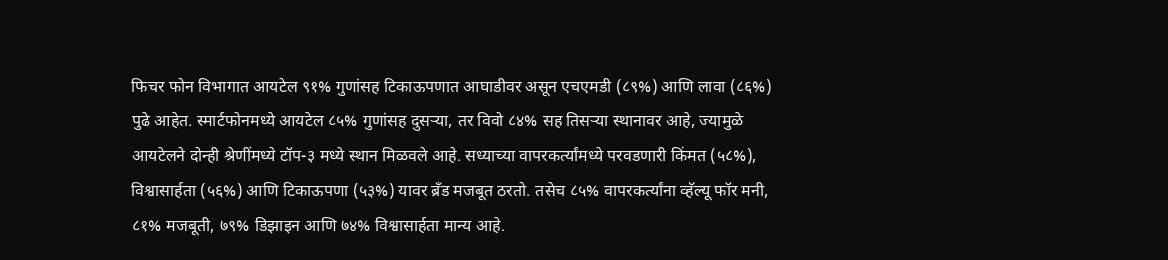फिचर फोन विभागात आयटेल ९१% गुणांसह टिकाऊपणात आघाडीवर असून एचएमडी (८९%) आणि लावा (८६%) पुढे आहेत. स्मार्टफोनमध्ये आयटेल ८५% गुणांसह दुसऱ्या, तर विवो ८४% सह तिसऱ्या स्थानावर आहे, ज्यामुळे आयटेलने दोन्ही श्रेणींमध्ये टॉप-३ मध्ये स्थान मिळवले आहे. सध्याच्या वापरकर्त्यांमध्ये परवडणारी किंमत (५८%), विश्वासार्हता (५६%) आणि टिकाऊपणा (५३%) यावर ब्रँड मजबूत ठरतो. तसेच ८५% वापरकर्त्यांना व्हॅल्यू फॉर मनी, ८१% मजबूती, ७९% डिझाइन आणि ७४% विश्वासार्हता मान्य आहे.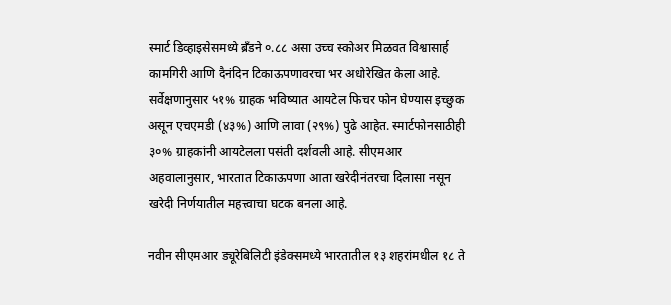स्मार्ट डिव्हाइसेसमध्ये ब्रँडने ०.८८ असा उच्च स्कोअर मिळवत विश्वासार्ह कामगिरी आणि दैनंदिन टिकाऊपणावरचा भर अधोरेखित केला आहे. सर्वेक्षणानुसार ५१% ग्राहक भविष्यात आयटेल फिचर फोन घेण्यास इच्छुक असून एचएमडी (४३%) आणि लावा (२९%) पुढे आहेत. स्मार्टफोनसाठीही ३०% ग्राहकांनी आयटेलला पसंती दर्शवली आहे. सीएमआर अहवालानुसार, भारतात टिकाऊपणा आता खरेदीनंतरचा दिलासा नसून खरेदी निर्णयातील महत्त्वाचा घटक बनला आहे.

नवीन सीएमआर ड्यूरेबिलिटी इंडेक्समध्ये भारतातील १३ शहरांमधील १८ ते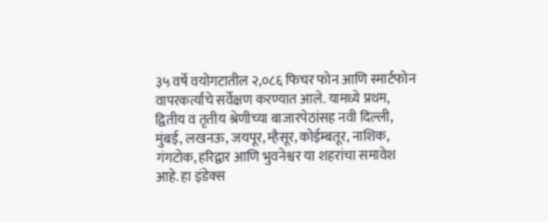३५ वर्षे वयोगटातील २,०८६ फिचर फोन आणि स्मार्टफोन वापरकर्त्यांचे सर्वेक्षण करण्यात आले. यामध्ये प्रथम, द्वितीय व तृतीय श्रेणीच्‍या बाजारपेठांसह नवी दिल्ली, मुंबई, लखनऊ, जयपूर, म्हैसूर, कोईम्बतूर, नाशिक, गंगटोक, हरिद्वार आणि भुवनेश्वर या शहरांचा समावेश आहे. हा इंडेक्‍स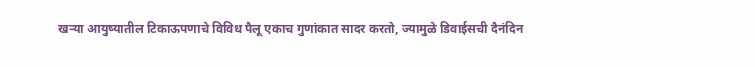खऱ्या आयुष्यातील टिकाऊपणाचे विविध पैलू एकाच गुणांकात सादर करतो, ज्‍यामुळे डिवाईसची दैनंदिन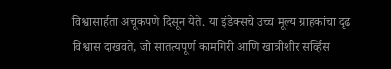विश्वासार्हता अचूकपणे दिसून येते. या इंडेक्‍सचे उच्‍च मूल्य ग्राहकांचा दृढ विश्वास दाखवते, जो सातत्यपूर्ण कामगिरी आणि खात्रीशीर सर्व्हिस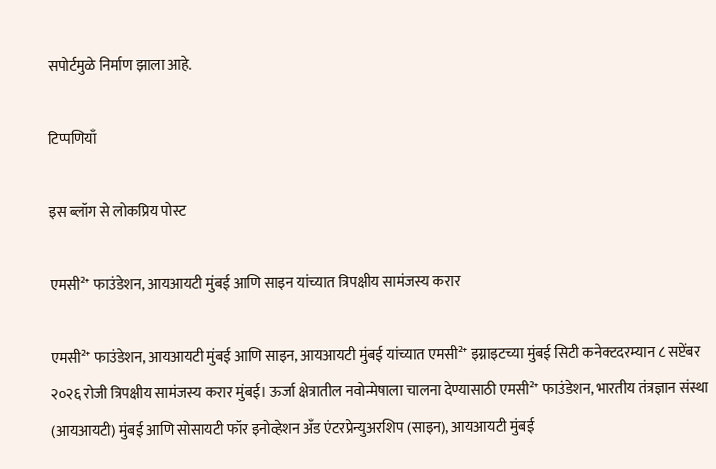सपोर्टमुळे निर्माण झाला आहे.

टिप्पणियाँ

इस ब्लॉग से लोकप्रिय पोस्ट

एमसी²⁺ फाउंडेशन, आयआयटी मुंबई आणि साइन यांच्यात त्रिपक्षीय सामंजस्य करार

एमसी²⁺ फाउंडेशन, आयआयटी मुंबई आणि साइन, आयआयटी मुंबई यांच्यात एमसी²⁺ इग्नाइटच्या मुंबई सिटी कनेक्टदरम्यान ८ सप्टेंबर २०२६ रोजी त्रिपक्षीय सामंजस्य करार मुंबई। ऊर्जा क्षेत्रातील नवोन्मेषाला चालना देण्यासाठी एमसी²⁺ फाउंडेशन, भारतीय तंत्रज्ञान संस्था (आयआयटी) मुंबई आणि सोसायटी फॉर इनोव्हेशन अँड एंटरप्रेन्युअरशिप (साइन), आयआयटी मुंबई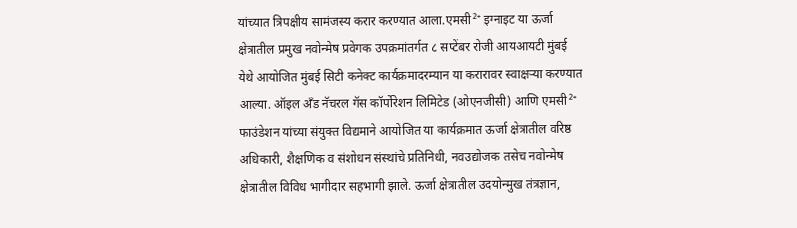यांच्यात त्रिपक्षीय सामंजस्य करार करण्यात आला.एमसी²⁺ इग्नाइट या ऊर्जा क्षेत्रातील प्रमुख नवोन्मेष प्रवेगक उपक्रमांतर्गत ८ सप्टेंबर रोजी आयआयटी मुंबई येथे आयोजित मुंबई सिटी कनेक्ट कार्यक्रमादरम्यान या करारावर स्वाक्षऱ्या करण्यात आल्या. ऑइल अँड नॅचरल गॅस कॉर्पोरेशन लिमिटेड (ओएनजीसी) आणि एमसी²⁺ फाउंडेशन यांच्या संयुक्त विद्यमाने आयोजित या कार्यक्रमात ऊर्जा क्षेत्रातील वरिष्ठ अधिकारी, शैक्षणिक व संशोधन संस्थांचे प्रतिनिधी, नवउद्योजक तसेच नवोन्मेष क्षेत्रातील विविध भागीदार सहभागी झाले. ऊर्जा क्षेत्रातील उदयोन्मुख तंत्रज्ञान,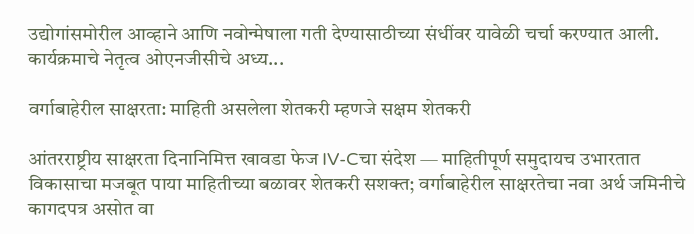उद्योगांसमोरील आव्हाने आणि नवोन्मेषाला गती देण्यासाठीच्या संधींवर यावेळी चर्चा करण्यात आली. कार्यक्रमाचे नेतृत्व ओएनजीसीचे अध्य...

वर्गाबाहेरील साक्षरता: माहिती असलेला शेतकरी म्हणजे सक्षम शेतकरी

आंतरराष्ट्रीय साक्षरता दिनानिमित्त खावडा फेज IV-Cचा संदेश — माहितीपूर्ण समुदायच उभारतात विकासाचा मजबूत पाया माहितीच्या बळावर शेतकरी सशक्त; वर्गाबाहेरील साक्षरतेचा नवा अर्थ जमिनीचे कागदपत्र असोत वा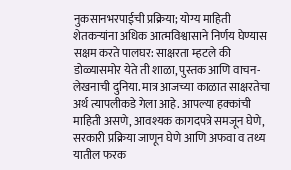नुकसानभरपाईची प्रक्रिया; योग्य माहिती शेतकऱ्यांना अधिक आत्मविश्वासाने निर्णय घेण्यास सक्षम करते पालघर: साक्षरता म्हटले की डोळ्यासमोर येते ती शाळा, पुस्तक आणि वाचन-लेखनाची दुनिया. मात्र आजच्या काळात साक्षरतेचा अर्थ त्यापलीकडे गेला आहे. आपल्या हक्कांची माहिती असणे, आवश्यक कागदपत्रे समजून घेणे, सरकारी प्रक्रिया जाणून घेणे आणि अफवा व तथ्य यातील फरक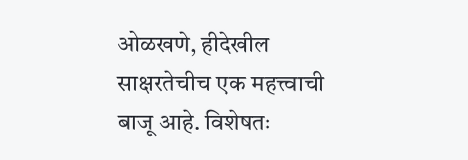ओळखणे, हीदेखील साक्षरतेचीच एक महत्त्वाची बाजू आहे. विशेषतः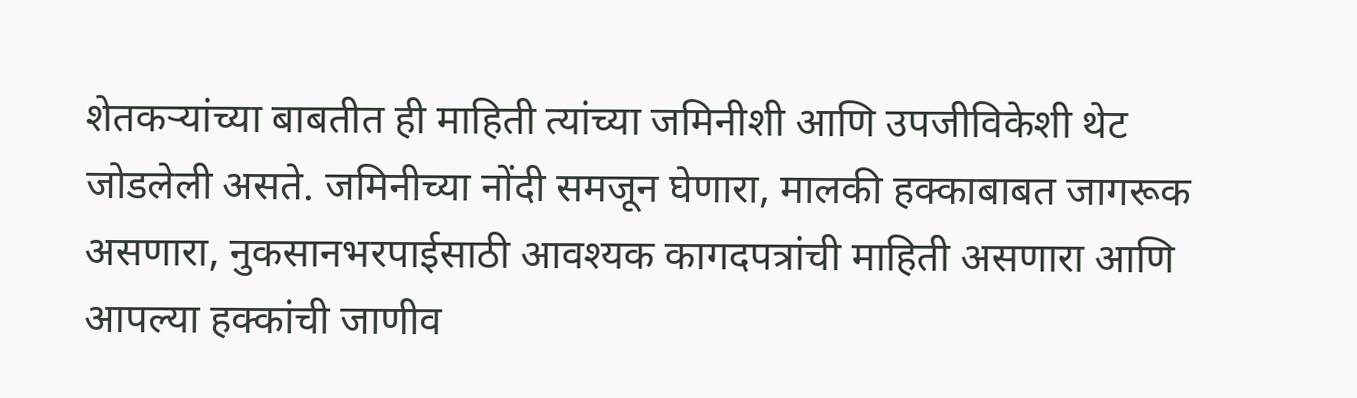शेतकऱ्यांच्या बाबतीत ही माहिती त्यांच्या जमिनीशी आणि उपजीविकेशी थेट जोडलेली असते. जमिनीच्या नोंदी समजून घेणारा, मालकी हक्काबाबत जागरूक असणारा, नुकसानभरपाईसाठी आवश्यक कागदपत्रांची माहिती असणारा आणि आपल्या हक्कांची जाणीव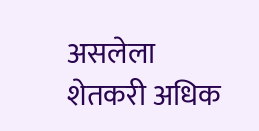असलेला शेतकरी अधिक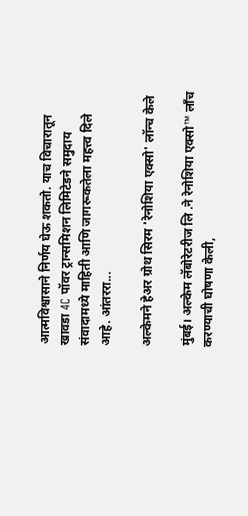आत्मविश्वासाने निर्णय घेऊ शकतो. याच विचारातून खावडा 4C पॉवर ट्रान्समिशन लिमिटेडने समुदाय संवादामध्ये माहिती आणि जागरूकतेला महत्त्व दिले आहे. आंतररा...

अल्केमने हेअर ग्रोथ सिरम 'रेनोशिया एक्सो' लॉन्च केले

मुंबई। अल्केम लॅबोरेटरीज लि .ने रेनोशिया एक्सो™ लाँच करण्याची घोषणा केली,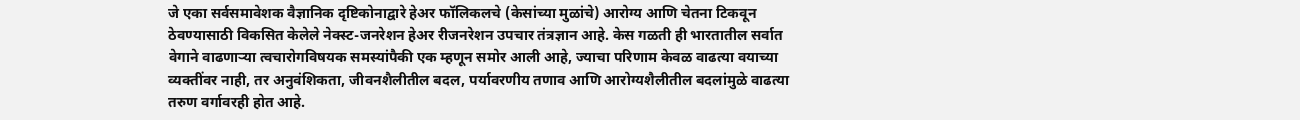जे एका सर्वसमावेशक वैज्ञानिक दृष्टिकोनाद्वारे हेअर फॉलिकलचे (केसांच्या मुळांचे) आरोग्य आणि चेतना टिकवून ठेवण्यासाठी विकसित केलेले नेक्स्ट-जनरेशन हेअर रीजनरेशन उपचार तंत्रज्ञान आहे. केस गळती ही भारतातील सर्वात वेगाने वाढणाऱ्या त्वचारोगविषयक समस्यांपैकी एक म्हणून समोर आली आहे, ज्याचा परिणाम केवळ वाढत्या वयाच्या व्यक्तींवर नाही, तर अनुवंशिकता, जीवनशैलीतील बदल, पर्यावरणीय तणाव आणि आरोग्यशैलीतील बदलांमुळे वाढत्या तरुण वर्गावरही होत आहे.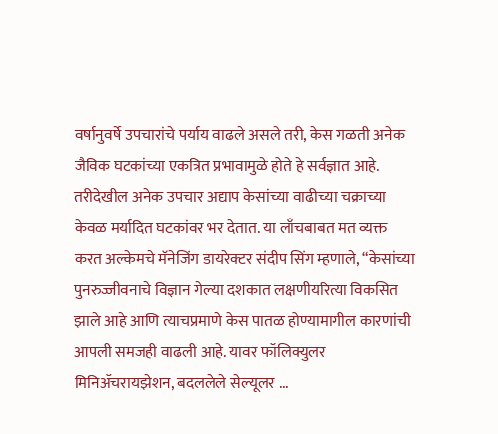वर्षानुवर्षे उपचारांचे पर्याय वाढले असले तरी, केस गळती अनेक जैविक घटकांच्या एकत्रित प्रभावामुळे होते हे सर्वज्ञात आहे. तरीदेखील अनेक उपचार अद्याप केसांच्या वाढीच्या चक्राच्या केवळ मर्यादित घटकांवर भर देतात. या लाँचबाबत मत व्यक्त करत अल्केमचे मॅनेजिंग डायरेक्टर संदीप सिंग म्हणाले, “केसांच्या पुनरुज्जीवनाचे विज्ञान गेल्या दशकात लक्षणीयरित्या विकसित झाले आहे आणि त्याचप्रमाणे केस पातळ होण्यामागील कारणांची आपली समजही वाढली आहे. यावर फॉलिक्युलर मिनिॲचरायझेशन, बदललेले सेल्यूलर ...